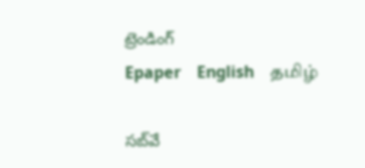ట్రెండింగ్
Epaper    English    தமிழ்

సబ్‌వే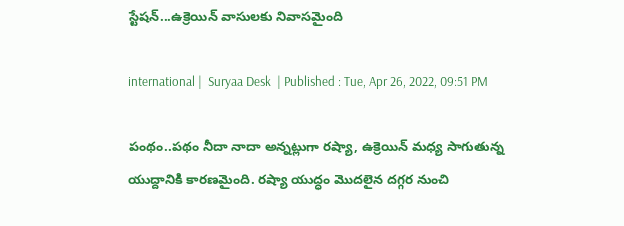స్టేషన్‌...ఉక్రెయిన్ వాసులకు నివాసమైంది

international |  Suryaa Desk  | Published : Tue, Apr 26, 2022, 09:51 PM

పంథం..పథం నీదా నాదా అన్నట్లుగా రష్యా, ఉక్రెయిన్ మధ్య సాగుతున్న యుద్దానికి కారణమైంది. రష్యా యుద్ధం మొదలైన దగ్గర నుంచి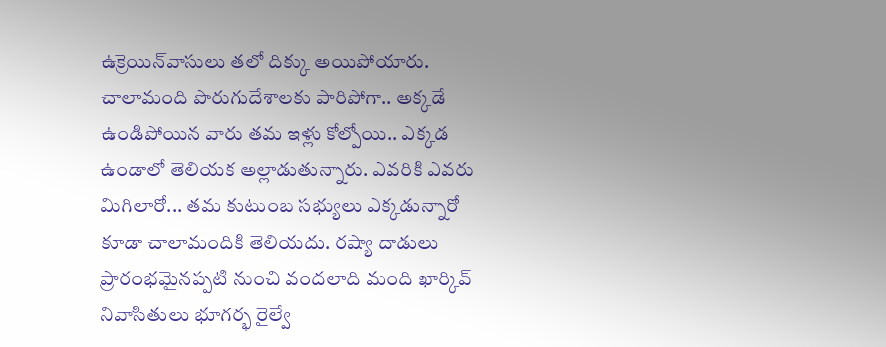ఉక్రెయిన్‌వాసులు తలో దిక్కు అయిపోయారు. చాలామంది పొరుగుదేశాలకు పారిపోగా.. అక్కడే ఉండిపోయిన వారు తమ ఇళ్లు కోల్పోయి.. ఎక్కడ ఉండాలో తెలియక అల్లాడుతున్నారు. ఎవరికి ఎవరు మిగిలారో... తమ కుటుంబ సభ్యులు ఎక్కడున్నారో కూడా చాలామందికి తెలియదు. రష్యా దాడులు ప్రారంభమైనప్పటి నుంచి వందలాది మంది ఖార్కివ్ నివాసితులు భూగర్భ రైల్వే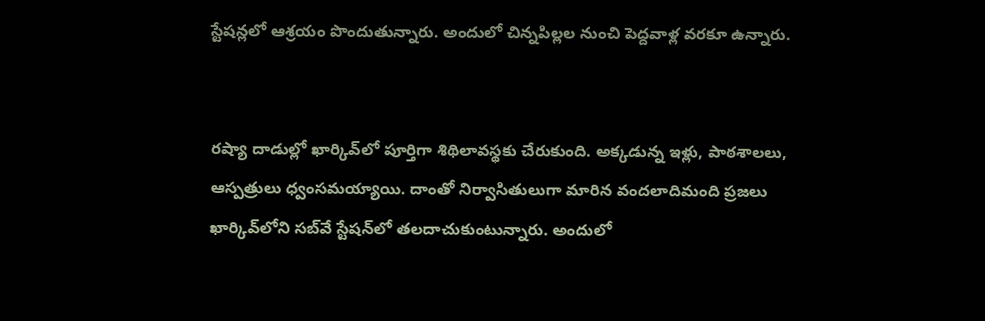స్టేషన్లలో ఆశ్రయం పొందుతున్నారు. అందులో చిన్నపిల్లల నుంచి పెద్దవాళ్ల వరకూ ఉన్నారు.


రష్యా దాడుల్లో ఖార్కివ్‌లో పూర్తిగా శిథిలావస్థకు చేరుకుంది. అక్కడున్న ఇళ్లు, పాఠశాలలు, ఆస్పత్రులు ధ్వంసమయ్యాయి. దాంతో నిర్వాసితులుగా మారిన వందలాదిమంది ప్రజలు ఖార్కివ్‌లోని సబ్‌వే స్టేషన్‌లో తలదాచుకుంటున్నారు. అందులో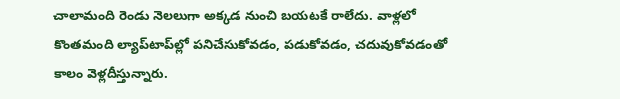చాలామంది రెండు నెలలుగా అక్కడ నుంచి బయటకే రాలేదు. వాళ్లలో కొంతమంది ల్యాప్‌టాప్‌ల్లో పనిచేసుకోవడం, పడుకోవడం, చదువుకోవడంతో కాలం వెళ్లదీస్తున్నారు.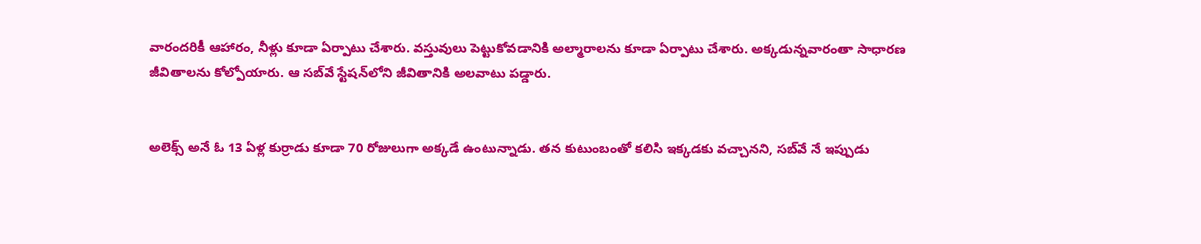వారందరికీ ఆహారం, నీళ్లు కూడా ఏర్పాటు చేశారు. వస్తువులు పెట్టుకోవడానికి అల్మారాలను కూడా ఏర్పాటు చేశారు. అక్కడున్నవారంతా సాధారణ జీవితాలను కోల్పోయారు. ఆ సబ్‌వే స్టేషన్‌లోని జీవితానికి అలవాటు పడ్డారు.


అలెక్స్‌ అనే ఓ 13 ఏళ్ల కుర్రాడు కూడా 70 రోజులుగా అక్కడే ఉంటున్నాడు. తన కుటుంబంతో కలిసి ఇక్కడకు వచ్చానని, సబ్‌వే నే ఇప్పుడు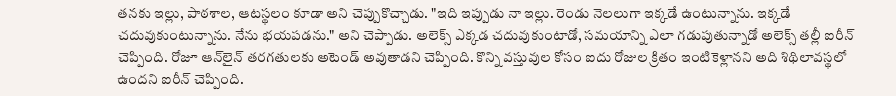తనకు ఇల్లు, పాఠశాల, ఆటస్థలం కూడా అని చెప్పుకొచ్చాడు. "ఇది ఇప్పుడు నా ఇల్లు. రెండు నెలలుగా ఇక్కడే ఉంటున్నాను. ఇక్కడే చదువుకుంటున్నాను. నేను భయపడను." అని చెప్పాడు. అలెక్స్ ఎక్కడ చదువుకుంటాడో, సమయాన్ని ఎలా గడుపుతున్నాడో అలెక్స్ తల్లీ ఐరీన్ చెప్పింది. రోజూ ఆన్‌లైన్ తరగతులకు అటెండ్ అవుతాడని చెప్పింది. కొన్ని వస్తువుల కోసం ఐదు రోజుల క్రితం ఇంటికెళ్లానని అది శిథిలావస్థలో ఉందని ఐరీన్ చెప్పింది.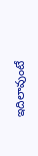ఇదిలావుంటే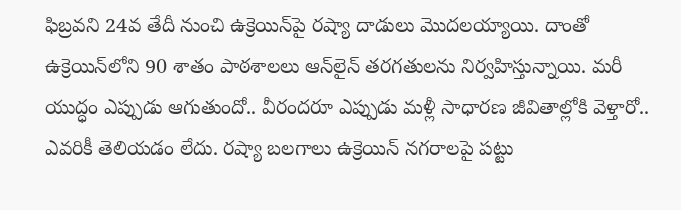ఫిబ్రవని 24వ తేదీ నుంచి ఉక్రెయిన్‌పై రష్యా దాడులు మొదలయ్యాయి. దాంతో ఉక్రెయిన్‌లోని 90 శాతం పాఠశాలలు ఆన్‌లైన్ తరగతులను నిర్వహిస్తున్నాయి. మరీ యుద్ధం ఎప్పుడు ఆగుతుందో.. వీరందరూ ఎప్పుడు మళ్లీ సాధారణ జీవితాల్లోకి వెళ్తారో.. ఎవరికీ తెలియడం లేదు. రష్యా బలగాలు ఉక్రెయిన్‌ నగరాలపై పట్టు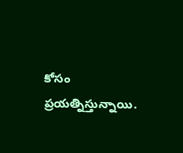కోసం ప్రయత్నిస్తున్నాయి.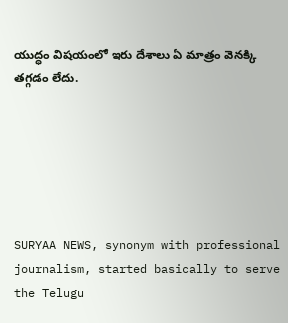యుద్ధం విషయంలో ఇరు దేశాలు ఏ మాత్రం వెనక్కి తగ్గడం లేదు.






SURYAA NEWS, synonym with professional journalism, started basically to serve the Telugu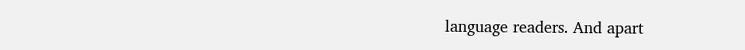language readers. And apart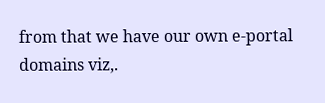from that we have our own e-portal domains viz,.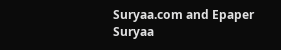Suryaa.com and Epaper Suryaa